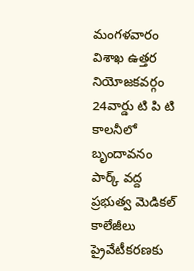మంగళవారం విశాఖ ఉత్తర నియోజకవర్గం 24వార్డు టి పి టి కాలనీలో బృందావనం పార్క్ వద్ద ప్రభుత్వ మెడికల్ కాలేజీలు ప్రైవేటీకరణకు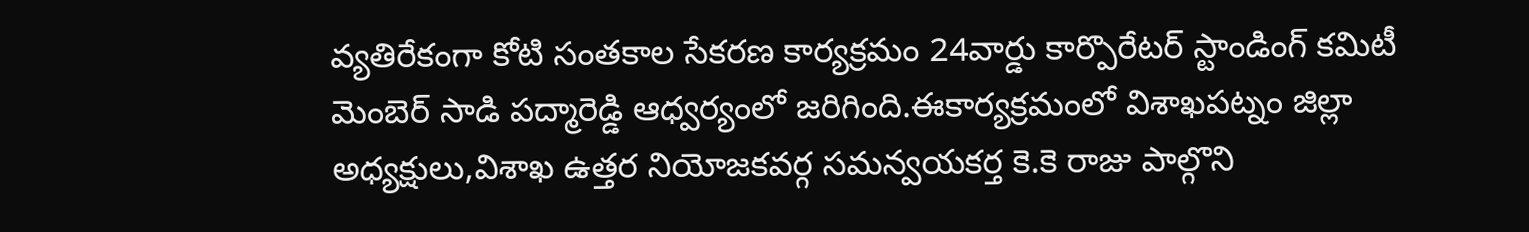వ్యతిరేకంగా కోటి సంతకాల సేకరణ కార్యక్రమం 24వార్డు కార్పొరేటర్ స్టాండింగ్ కమిటీ మెంబెర్ సాడి పద్మారెడ్డి ఆధ్వర్యంలో జరిగింది.ఈకార్యక్రమంలో విశాఖపట్నం జిల్లా అధ్యక్షులు,విశాఖ ఉత్తర నియోజకవర్గ సమన్వయకర్త కె.కె రాజు పాల్గొని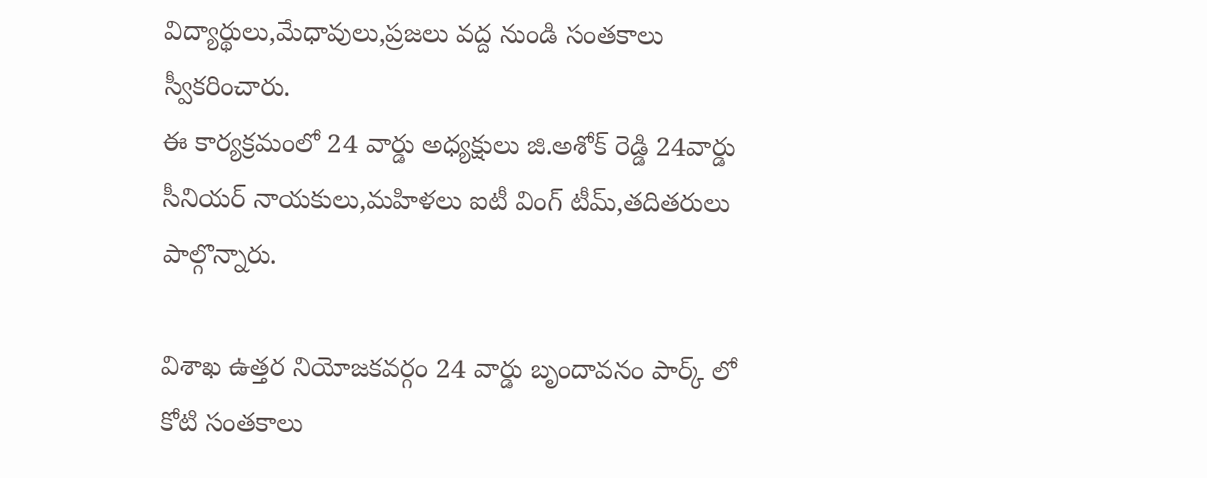విద్యార్థులు,మేధావులు,ప్రజలు వద్ద నుండి సంతకాలు స్వీకరించారు.
ఈ కార్యక్రమంలో 24 వార్డు అధ్యక్షులు జి.అశోక్ రెడ్డి 24వార్డు సీనియర్ నాయకులు,మహిళలు ఐటీ వింగ్ టీమ్,తదితరులు పాల్గొన్నారు.

విశాఖ ఉత్తర నియోజకవర్గం 24 వార్డు బృందావనం పార్క్ లో కోటి సంతకాలు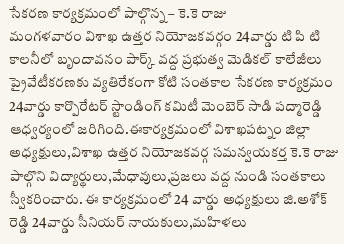సేకరణ కార్యక్రమంలో పాల్గొన్న – కె.కె రాజు
మంగళవారం విశాఖ ఉత్తర నియోజకవర్గం 24వార్డు టి పి టి కాలనీలో బృందావనం పార్క్ వద్ద ప్రభుత్వ మెడికల్ కాలేజీలు ప్రైవేటీకరణకు వ్యతిరేకంగా కోటి సంతకాల సేకరణ కార్యక్రమం 24వార్డు కార్పొరేటర్ స్టాండింగ్ కమిటీ మెంబెర్ సాడి పద్మారెడ్డి ఆధ్వర్యంలో జరిగింది.ఈకార్యక్రమంలో విశాఖపట్నం జిల్లా అధ్యక్షులు,విశాఖ ఉత్తర నియోజకవర్గ సమన్వయకర్త కె.కె రాజు పాల్గొని విద్యార్థులు,మేధావులు,ప్రజలు వద్ద నుండి సంతకాలు స్వీకరించారు. ఈ కార్యక్రమంలో 24 వార్డు అధ్యక్షులు జి.అశోక్ రెడ్డి 24వార్డు సీనియర్ నాయకులు,మహిళలు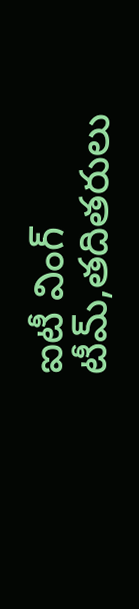ఐటీ వింగ్ టీమ్,తదితరులు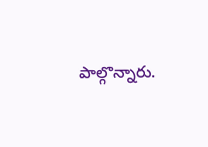పాల్గొన్నారు.